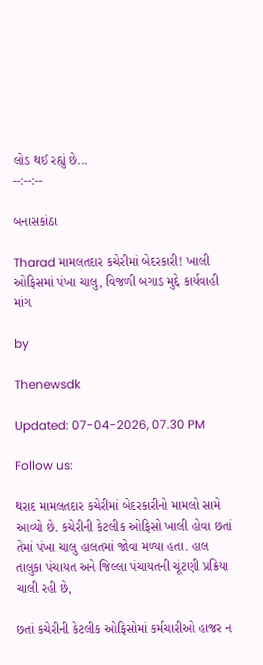લોડ થઈ રહ્યું છે...
--:--:--

બનાસકાંઠા

Tharad મામલતદાર કચેરીમાં બેદરકારી! ખાલી ઓફિસમાં પંખા ચાલુ, વિજળી બગાડ મુદ્દે કાર્યવાહી માંગ

by

Thenewsdk

Updated: 07-04-2026, 07.30 PM

Follow us:

થરાદ મામલતદાર કચેરીમાં બેદરકારીનો મામલો સામે આવ્યો છે. કચેરીની કેટલીક ઓફિસો ખાલી હોવા છતાં તેમાં પંખા ચાલુ હાલતમાં જોવા મળ્યા હતા. હાલ તાલુકા પંચાયત અને જિલ્લા પંચાયતની ચૂંટણી પ્રક્રિયા ચાલી રહી છે,

છતાં કચેરીની કેટલીક ઓફિસોમાં કર્મચારીઓ હાજર ન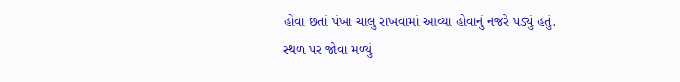હોવા છતાં પંખા ચાલુ રાખવામાં આવ્યા હોવાનું નજરે પડ્યું હતું. સ્થળ પર જોવા મળ્યું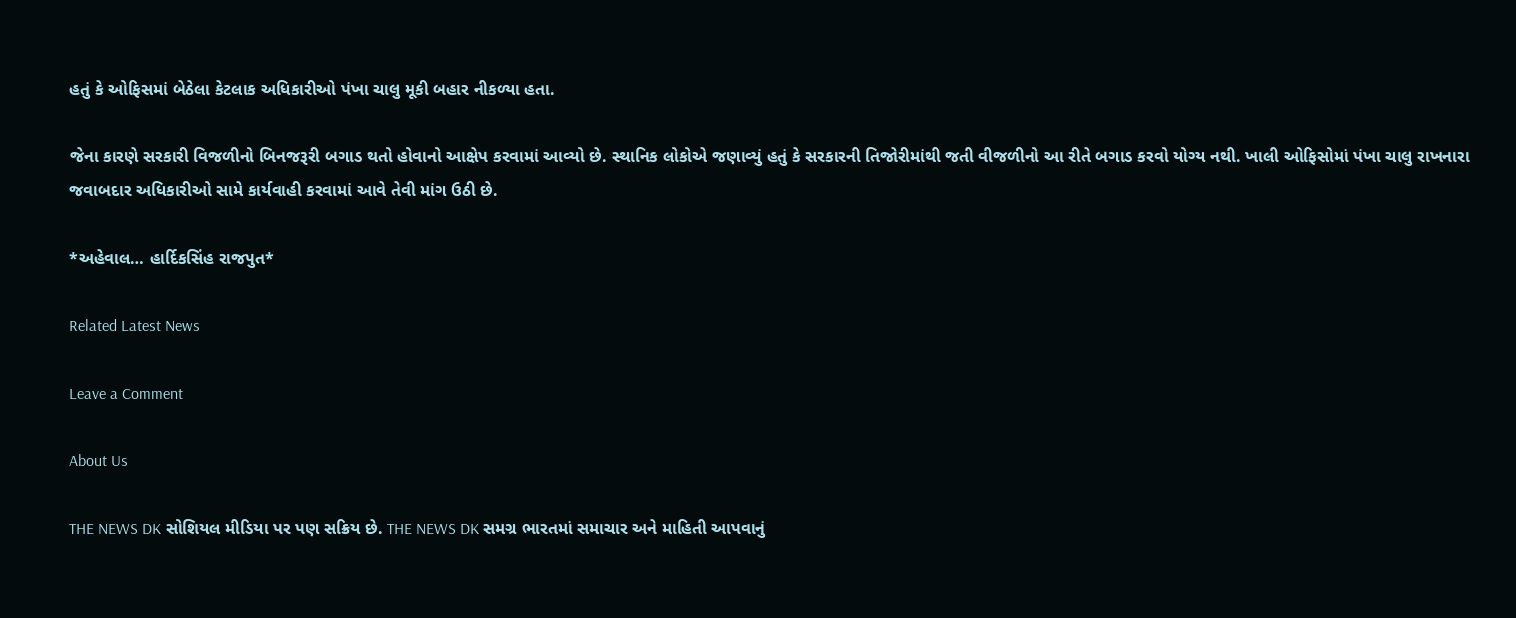હતું કે ઓફિસમાં બેઠેલા કેટલાક અધિકારીઓ પંખા ચાલુ મૂકી બહાર નીકળ્યા હતા.

જેના કારણે સરકારી વિજળીનો બિનજરૂરી બગાડ થતો હોવાનો આક્ષેપ કરવામાં આવ્યો છે. સ્થાનિક લોકોએ જણાવ્યું હતું કે સરકારની તિજોરીમાંથી જતી વીજળીનો આ રીતે બગાડ કરવો યોગ્ય નથી. ખાલી ઓફિસોમાં પંખા ચાલુ રાખનારા જવાબદાર અધિકારીઓ સામે કાર્યવાહી કરવામાં આવે તેવી માંગ ઉઠી છે.

*અહેવાલ… હાર્દિકસિંહ રાજપુત*

Related Latest News

Leave a Comment

About Us

THE NEWS DK સોશિયલ મીડિયા પર પણ સક્રિય છે. THE NEWS DK સમગ્ર ભારતમાં સમાચાર અને માહિતી આપવાનું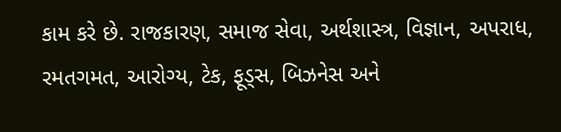કામ કરે છે. રાજકારણ, સમાજ સેવા, અર્થશાસ્ત્ર, વિજ્ઞાન, અપરાધ, રમતગમત, આરોગ્ય, ટેક, ફૂડ્સ, બિઝનેસ અને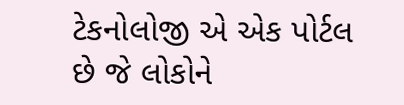ટેકનોલોજી એ એક પોર્ટલ છે જે લોકોને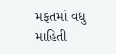મફતમાં વધુ માહિતી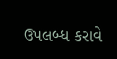ઉપલબ્ધ કરાવે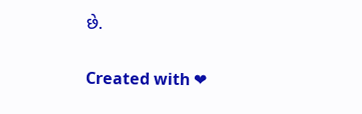છે.

Created with ❤